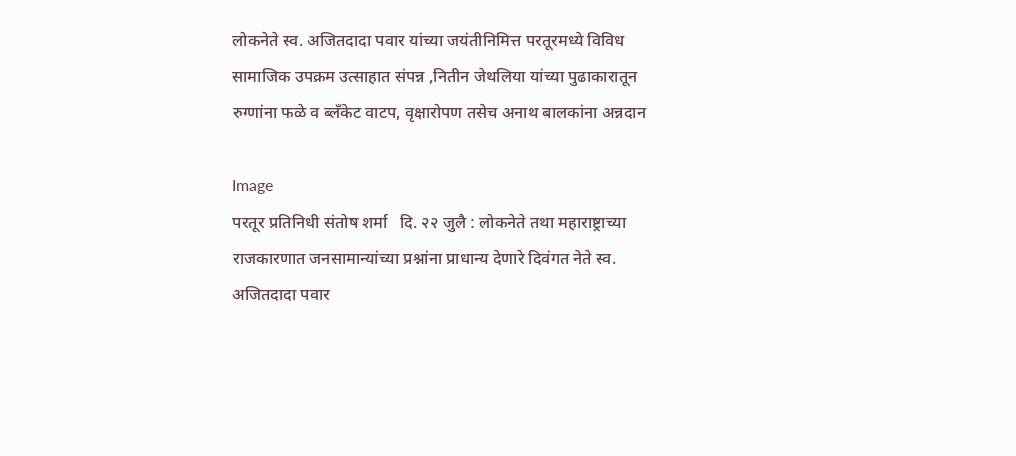लोकनेते स्व. अजितदादा पवार यांच्या जयंतीनिमित्त परतूरमध्ये विविध सामाजिक उपक्रम उत्साहात संपन्न ,नितीन जेथलिया यांच्या पुढाकारातून रुग्णांना फळे व ब्लँकेट वाटप, वृक्षारोपण तसेच अनाथ बालकांना अन्नदान

Image
परतूर प्रतिनिधी संतोष शर्मा   दि. २२ जुलै : लोकनेते तथा महाराष्ट्राच्या राजकारणात जनसामान्यांच्या प्रश्नांना प्राधान्य देणारे दिवंगत नेते स्व. अजितदादा पवार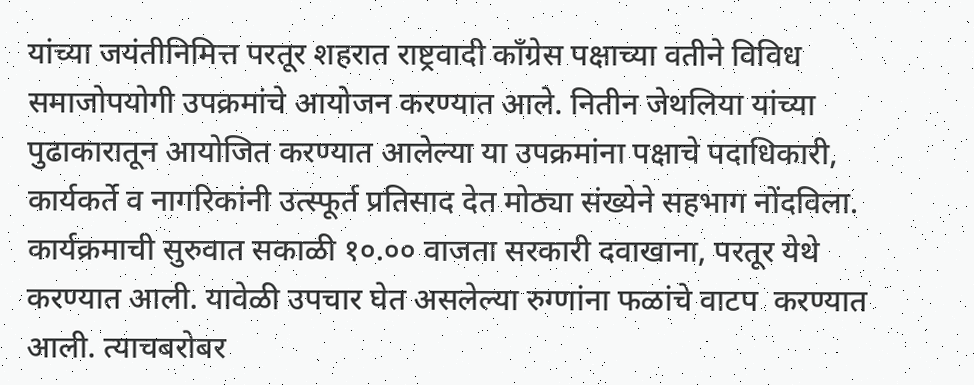यांच्या जयंतीनिमित्त परतूर शहरात राष्ट्रवादी काँग्रेस पक्षाच्या वतीने विविध समाजोपयोगी उपक्रमांचे आयोजन करण्यात आले. नितीन जेथलिया यांच्या पुढाकारातून आयोजित करण्यात आलेल्या या उपक्रमांना पक्षाचे पदाधिकारी, कार्यकर्ते व नागरिकांनी उत्स्फूर्त प्रतिसाद देत मोठ्या संख्येने सहभाग नोंदविला. कार्यक्रमाची सुरुवात सकाळी १०.०० वाजता सरकारी दवाखाना, परतूर येथे करण्यात आली. यावेळी उपचार घेत असलेल्या रुग्णांना फळांचे वाटप  करण्यात आली. त्याचबरोबर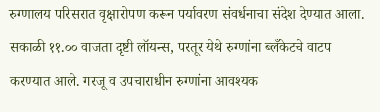रुग्णालय परिसरात वृक्षारोपण करून पर्यावरण संवर्धनाचा संदेश देण्यात आला.  सकाळी ११.०० वाजता दृष्टी लॉयन्स, परतूर येथे रुग्णांना ब्लँकेटचे वाटप करण्यात आले. गरजू व उपचाराधीन रुग्णांना आवश्यक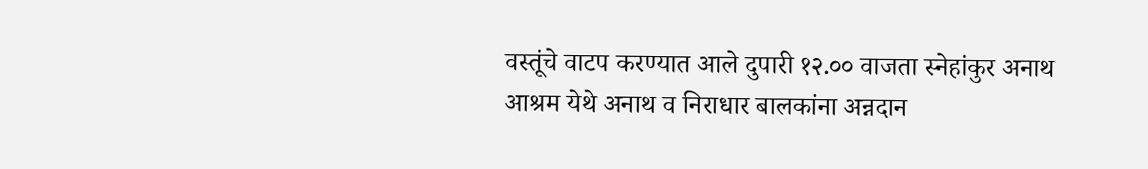वस्तूंचे वाटप करण्यात आले दुपारी १२.०० वाजता स्नेहांकुर अनाथ आश्रम येथे अनाथ व निराधार बालकांना अन्नदान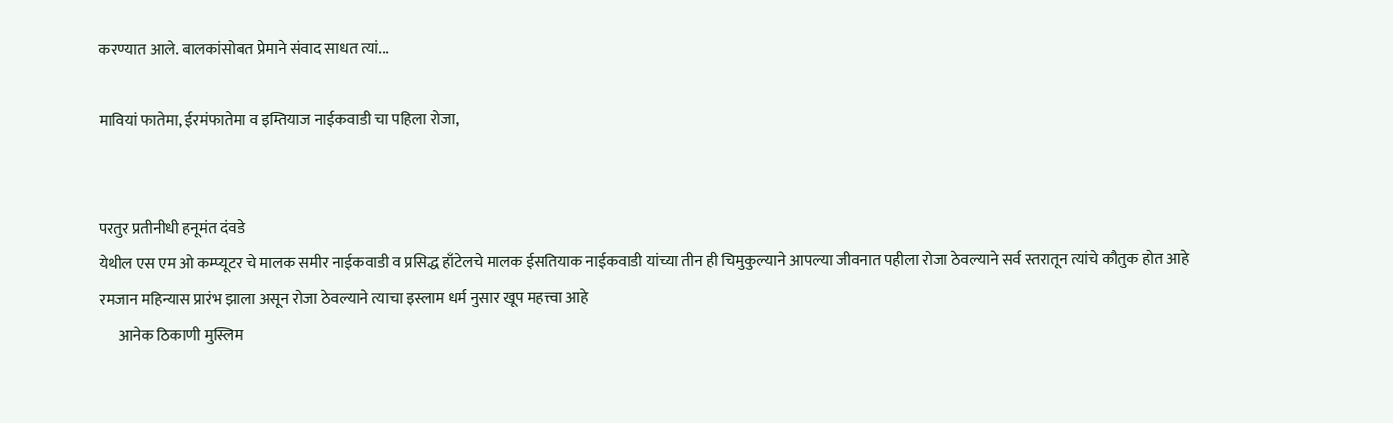करण्यात आले. बालकांसोबत प्रेमाने संवाद साधत त्यां...

मावियां फातेमा, ईरमंफातेमा व इम्तियाज नाईकवाडी चा पहिला रोजा,


परतुर प्रतीनीधी हनूमंत दंवडे
येथील एस एम ओ कम्प्यूटर चे मालक समीर नाईकवाडी व प्रसिद्ध हाँटेलचे मालक ईसतियाक नाईकवाडी यांच्या तीन ही चिमुकुल्याने आपल्या जीवनात पहीला रोजा ठेवल्याने सर्व स्तरातून त्यांचे कौतुक होत आहे रमजान महिन्यास प्रारंभ झाला असून रोजा ठेवल्याने त्याचा इस्लाम धर्म नुसार खूप महत्त्वा आहे
      आनेक ठिकाणी मुस्लिम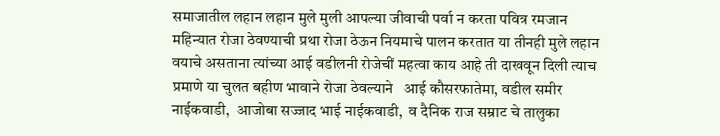समाजातील लहान लहान मुले मुली आपल्या जीवाची पर्वा न करता पवित्र रमजान महिन्यात रोजा ठेवण्याची प्रथा रोजा ठेऊन नियमाचे पालन करतात या तीनही मुले लहान वयाचे असताना त्यांच्या आई वडीलनी रोजेचीं महत्वा काय आहे ती दाखवून दिली त्याच प्रमाणे या चुलत बहीण भावाने रोजा ठेवल्याने   आई कौसरफातेमा, वडील समीर नाईकवाडी,  आजोबा सज्जाद भाई नाईकवाडी,  व दैनिक राज सम्राट चे तालुका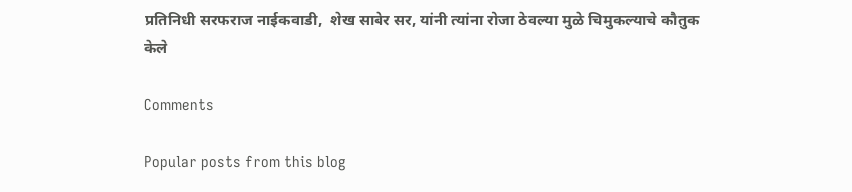प्रतिनिधी सरफराज नाईकवाडी,  शेख साबेर सर, यांनी त्यांना रोजा ठेवल्या मुळे चिमुकल्याचे कौतुक केले

Comments

Popular posts from this blog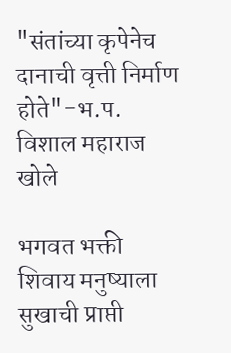"संतांच्या कृपेनेच दानाची वृत्ती निर्माण होते"-भ.प. विशाल महाराज खोले

भगवत भक्ती शिवाय मनुष्याला सुखाची प्राप्ती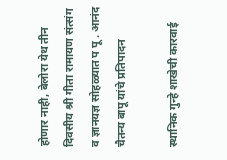होणार नाही, बेलोरा येथ तीन दिवसीय श्री गीता रामायण संत्संग व ज्ञानयज्ञ सोहळ्यात प पू . आनंद चैतन्य बापू यांचे प्रतिपादन

स्थानिक गुन्हे शाखेची कारवाई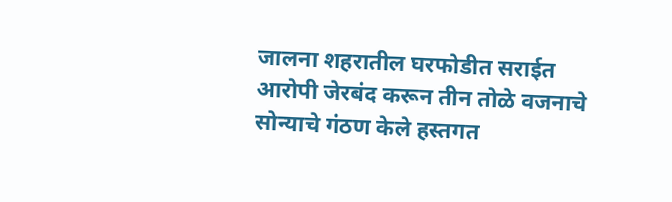जालना शहरातील घरफोडीत सराईत आरोपी जेरबंद करून तीन तोळे वजनाचे सोन्याचे गंठण केले हस्तगत